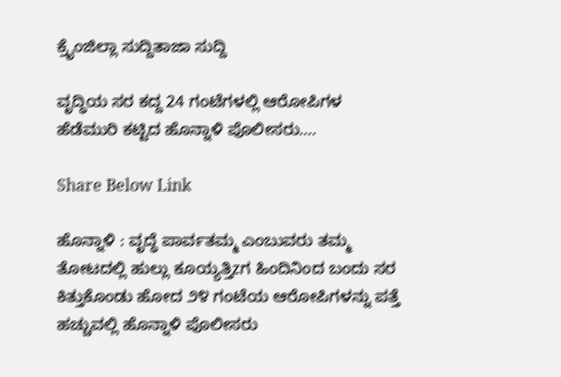ಕ್ರೈಂಜಿಲ್ಲಾ ಸುದ್ದಿತಾಜಾ ಸುದ್ದಿ

ವೃದ್ಧಿಯ ಸರ ಕದ್ದ 24 ಗಂಟೆಗಳಲ್ಲಿ ಆರೋಪಿಗಳ ಹೆಡೆಮುರಿ ಕಟ್ಟಿದ ಹೊನ್ನಾಳಿ ಪೊಲೀಸರು….

Share Below Link

ಹೊನ್ನಾಳಿ : ವೃದ್ಧೆ ಪಾರ್ವತಮ್ಮ ಎಂಬುವರು ತಮ್ಮ ತೋಟದಲ್ಲಿ ಹುಲ್ಲು ಕೂಯ್ಯತ್ತಿzಗ ಹಿಂದಿನಿಂದ ಬಂದು ಸರ ಕಿತ್ತುಕೊಂಡು ಹೋದ ೨೪ ಗಂಟೆಯ ಆರೋಪಿಗಳನ್ನು ಪತ್ತೆ ಹಚ್ಚುವಲ್ಲಿ ಹೊನ್ನಾಳಿ ಪೊಲೀಸರು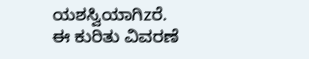ಯಶಸ್ವಿಯಾಗಿzರೆ.
ಈ ಕುರಿತು ವಿವರಣೆ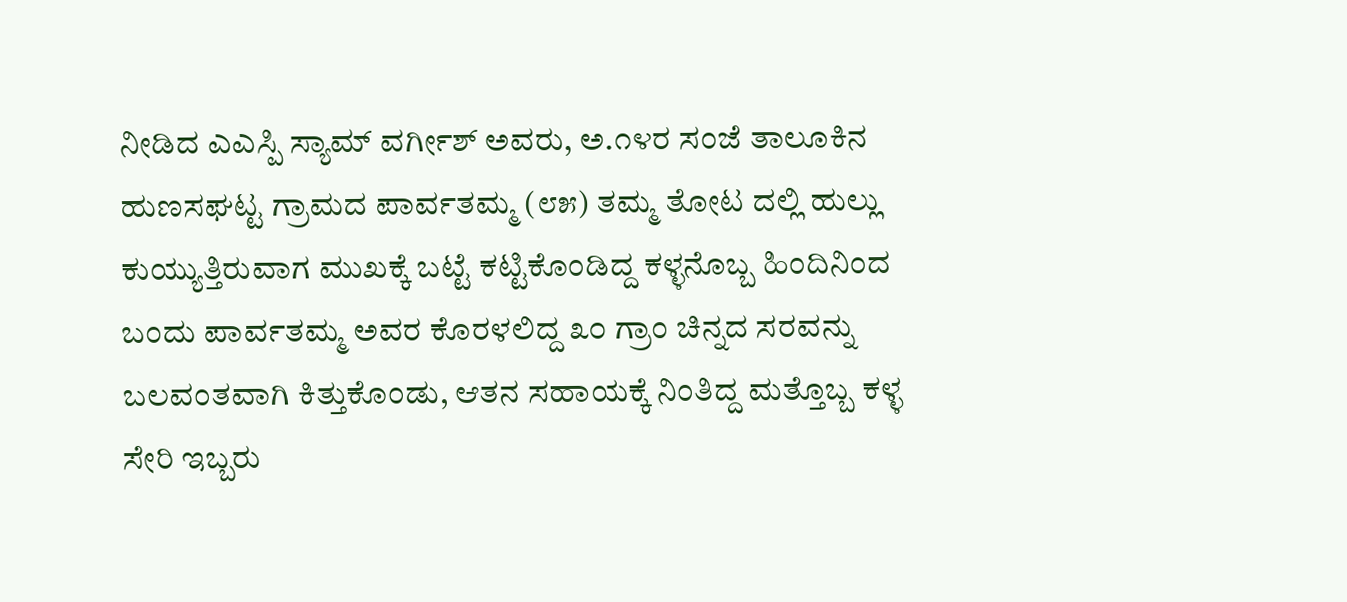ನೀಡಿದ ಎಎಸ್ಪಿ ಸ್ಯಾಮ್ ವರ್ಗೀಶ್ ಅವರು, ಅ.೧೪ರ ಸಂಜೆ ತಾಲೂಕಿನ ಹುಣಸಘಟ್ಟ ಗ್ರಾಮದ ಪಾರ್ವತಮ್ಮ (೮೫) ತಮ್ಮ ತೋಟ ದಲ್ಲಿ ಹುಲ್ಲು ಕುಯ್ಯುತ್ತಿರುವಾಗ ಮುಖಕ್ಕೆ ಬಟ್ಟೆ ಕಟ್ಟಿಕೊಂಡಿದ್ದ ಕಳ್ಳನೊಬ್ಬ ಹಿಂದಿನಿಂದ ಬಂದು ಪಾರ್ವತಮ್ಮ ಅವರ ಕೊರಳಲಿದ್ದ ೩೦ ಗ್ರಾಂ ಚಿನ್ನದ ಸರವನ್ನು ಬಲವಂತವಾಗಿ ಕಿತ್ತುಕೊಂಡು, ಆತನ ಸಹಾಯಕ್ಕೆ ನಿಂತಿದ್ದ ಮತ್ತೊಬ್ಬ ಕಳ್ಳ ಸೇರಿ ಇಬ್ಬರು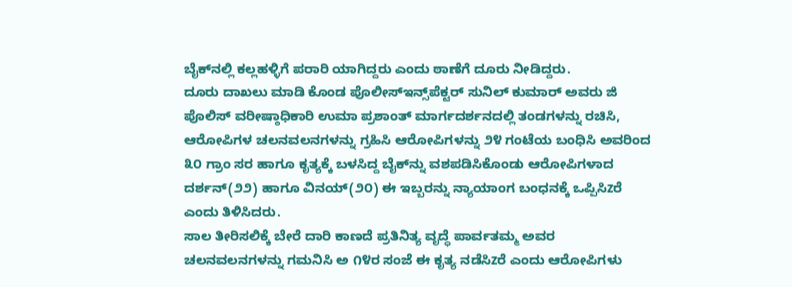ಬೈಕ್‌ನಲ್ಲಿ ಕಲ್ಲಹಳ್ಳಿಗೆ ಪರಾರಿ ಯಾಗಿದ್ದರು ಎಂದು ಠಾಣೆಗೆ ದೂರು ನೀಡಿದ್ದರು.
ದೂರು ದಾಖಲು ಮಾಡಿ ಕೊಂಡ ಪೊಲೀಸ್‌ಇನ್ಸ್‌ಪೆಕ್ಟರ್ ಸುನಿಲ್ ಕುಮಾರ್ ಅವರು ಜಿ ಪೊಲಿಸ್ ವರೀಷ್ಠಾಧಿಕಾರಿ ಉಮಾ ಪ್ರಶಾಂತ್ ಮಾರ್ಗದರ್ಶನದಲ್ಲಿ ತಂಡಗಳನ್ನು ರಚಿಸಿ, ಆರೋಪಿಗಳ ಚಲನವಲನಗಳನ್ನು ಗ್ರಹಿಸಿ ಆರೋಪಿಗಳನ್ನು ೨೪ ಗಂಟೆಯ ಬಂಧಿಸಿ ಅವರಿಂದ ೩೦ ಗ್ರಾಂ ಸರ ಹಾಗೂ ಕೃತ್ಯಕ್ಕೆ ಬಳಸಿದ್ದ ಬೈಕ್‌ನ್ನು ವಶಪಡಿಸಿಕೊಂಡು ಆರೋಪಿಗಳಾದ ದರ್ಶನ್(೨೨) ಹಾಗೂ ವಿನಯ್(೨೦) ಈ ಇಬ್ಬರನ್ನು ನ್ಯಾಯಾಂಗ ಬಂಧನಕ್ಕೆ ಒಪ್ಪಿಸಿzರೆ ಎಂದು ತಿಳಿಸಿದರು.
ಸಾಲ ತೀರಿಸಲಿಕ್ಕೆ ಬೇರೆ ದಾರಿ ಕಾಣದೆ ಪ್ರತಿನಿತ್ಯ ವೃದ್ಧೆ ಪಾರ್ವತಮ್ಮ ಅವರ ಚಲನವಲನಗಳನ್ನು ಗಮನಿಸಿ ಅ ೧೪ರ ಸಂಜೆ ಈ ಕೃತ್ಯ ನಡೆಸಿzರೆ ಎಂದು ಆರೋಪಿಗಳು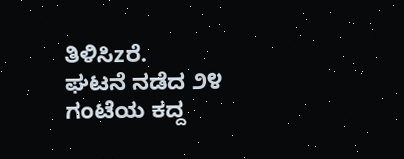ತಿಳಿಸಿzರೆ.
ಘಟನೆ ನಡೆದ ೨೪ ಗಂಟೆಯ ಕದ್ದ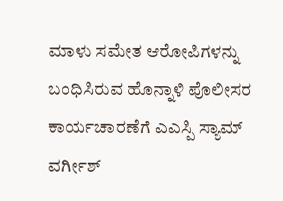ಮಾಳು ಸಮೇತ ಆರೋಪಿಗಳನ್ನು ಬಂಧಿಸಿರುವ ಹೊನ್ನಾಳಿ ಪೊಲೀಸರ ಕಾರ್ಯಚಾರಣೆಗೆ ಎಎಸ್ಪಿ ಸ್ಯಾಮ್ ವರ್ಗೀಶ್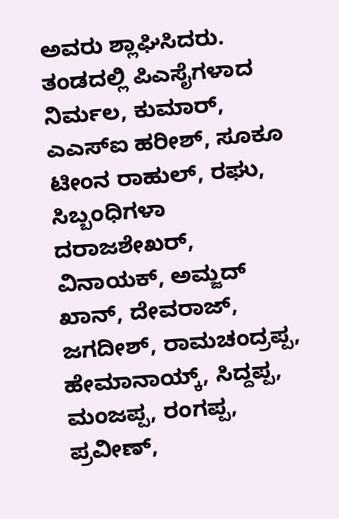ಅವರು ಶ್ಲಾಘಿಸಿದರು.
ತಂಡದಲ್ಲಿ ಪಿಎಸೈಗಳಾದ ನಿರ್ಮಲ, ಕುಮಾರ್, ಎಎಸ್‌ಐ ಹರೀಶ್, ಸೂಕೂ ಟೀಂನ ರಾಹುಲ್, ರಘು, ಸಿಬ್ಬಂಧಿಗಳಾ ದರಾಜಶೇಖರ್, ವಿನಾಯಕ್, ಅಮ್ಜದ್ ಖಾನ್, ದೇವರಾಜ್, ಜಗದೀಶ್, ರಾಮಚಂದ್ರಪ್ಪ, ಹೇಮಾನಾಯ್ಕ್, ಸಿದ್ದಪ್ಪ, ಮಂಜಪ್ಪ, ರಂಗಪ್ಪ, ಪ್ರವೀಣ್,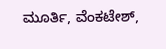ಮೂರ್ತಿ, ವೆಂಕಟೇಶ್,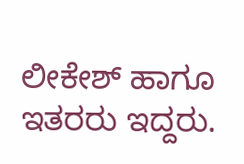ಲೀಕೇಶ್ ಹಾಗೂ ಇತರರು ಇದ್ದರು.